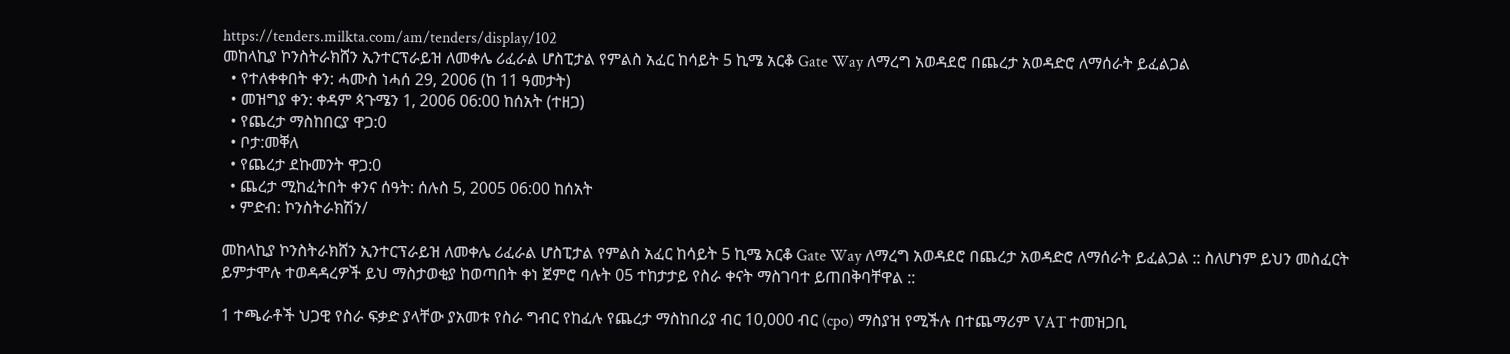https://tenders.milkta.com/am/tenders/display/102
መከላኪያ ኮንስትራክሸን ኢንተርፕራይዝ ለመቀሌ ሪፈራል ሆስፒታል የምልስ አፈር ከሳይት 5 ኪሜ አርቆ Gate Way ለማረግ አወዳደሮ በጨረታ አወዳድሮ ለማሰራት ይፈልጋል
  • የተለቀቀበት ቀን: ሓሙስ ነሓሰ 29, 2006 (ከ 11 ዓመታት)
  • መዝግያ ቀን: ቀዳም ጳጉሜን 1, 2006 06:00 ከሰአት (ተዘጋ)
  • የጨረታ ማስከበርያ ዋጋ:0
  • ቦታ:መቐለ
  • የጨረታ ደኩመንት ዋጋ:0
  • ጨረታ ሚከፈትበት ቀንና ሰዓት: ሰሉስ 5, 2005 06:00 ከሰአት
  • ምድብ: ኮንስትራክሽን/

መከላኪያ ኮንስትራክሸን ኢንተርፕራይዝ ለመቀሌ ሪፈራል ሆስፒታል የምልስ አፈር ከሳይት 5 ኪሜ አርቆ Gate Way ለማረግ አወዳደሮ በጨረታ አወዳድሮ ለማሰራት ይፈልጋል :: ስለሆነም ይህን መስፈርት ይምታሞሉ ተወዳዳረዎች ይህ ማስታወቂያ ከወጣበት ቀነ ጀምሮ ባሉት 05 ተከታታይ የስራ ቀናት ማስገባተ ይጠበቅባቸዋል ::

1 ተጫራቶች ህጋዊ የስራ ፍቃድ ያላቸው ያአመቱ የስራ ግብር የከፈሉ የጨረታ ማስከበሪያ ብር 10,000 ብር (cpo) ማስያዝ የሚችሉ በተጨማሪም VAT ተመዝጋቢ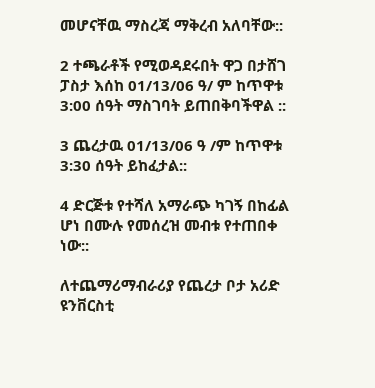መሆናቸዉ ማስረጃ ማቅረብ አለባቸው::

2 ተጫራቶች የሚወዳደሩበት ዋጋ በታሸገ ፓስታ እሰከ 01/13/06 ዓ/ ም ከጥዋቱ 3:00 ሰዓት ማስገባት ይጠበቅባችዋል ::

3 ጨረታዉ 01/13/06 ዓ /ም ከጥዋቱ 3:30 ሰዓት ይከፈታል::

4 ድርጅቱ የተሻለ አማራጭ ካገኝ በከፊል ሆነ በሙሉ የመሰረዝ መብቱ የተጠበቀ ነው::

ለተጨማሪማብራሪያ የጨረታ ቦታ አሪድ ዩንቨርስቲ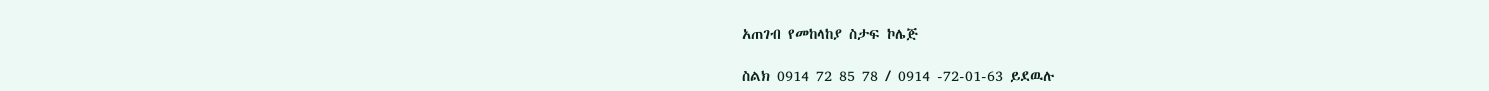አጠገብ የመከላከያ ስታፍ ኮሌጅ

ስልክ 0914 72 85 78 / 0914 -72-01-63 ይደዉሉ